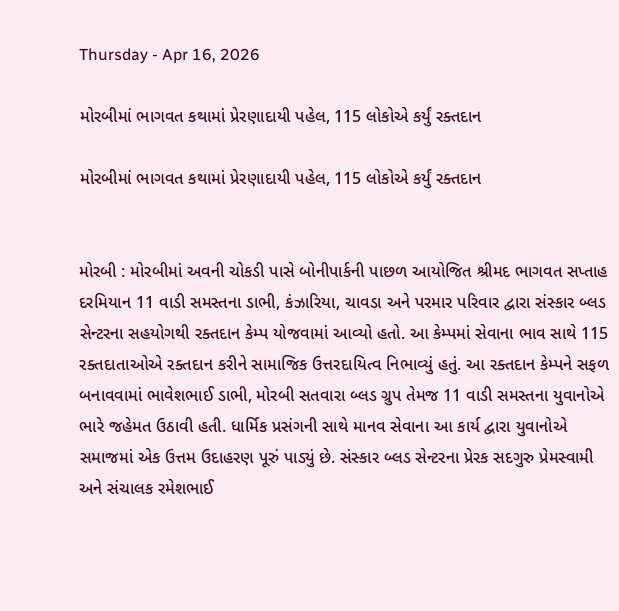Thursday - Apr 16, 2026

મોરબીમાં ભાગવત કથામાં પ્રેરણાદાયી પહેલ, 115 લોકોએ કર્યું રક્તદાન

મોરબીમાં ભાગવત કથામાં પ્રેરણાદાયી પહેલ, 115 લોકોએ કર્યું રક્તદાન


મોરબી : મોરબીમાં અવની ચોકડી પાસે બોનીપાર્કની પાછળ આયોજિત શ્રીમદ ભાગવત સપ્તાહ દરમિયાન 11 વાડી સમસ્તના ડાભી, કંઝારિયા, ચાવડા અને પરમાર પરિવાર દ્વારા સંસ્કાર બ્લડ સેન્ટરના સહયોગથી રક્તદાન કેમ્પ યોજવામાં આવ્યો હતો. આ કેમ્પમાં સેવાના ભાવ સાથે 115 રક્તદાતાઓએ રક્તદાન કરીને સામાજિક ઉત્તરદાયિત્વ નિભાવ્યું હતું. આ રક્તદાન કેમ્પને સફળ બનાવવામાં ભાવેશભાઈ ડાભી, મોરબી સતવારા બ્લડ ગ્રુપ તેમજ 11 વાડી સમસ્તના યુવાનોએ ભારે જહેમત ઉઠાવી હતી. ધાર્મિક પ્રસંગની સાથે માનવ સેવાના આ કાર્ય દ્વારા યુવાનોએ સમાજમાં એક ઉત્તમ ઉદાહરણ પૂરું પાડ્યું છે. સંસ્કાર બ્લડ સેન્ટરના પ્રેરક સદગુરુ પ્રેમસ્વામી અને સંચાલક રમેશભાઈ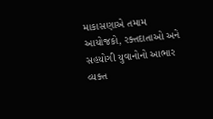માકાસણાએ તમામ આયોજકો, રક્તદાતાઓ અને સહયોગી યુવાનોનો આભાર વ્યક્ત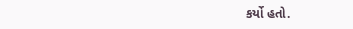કર્યો હતો.